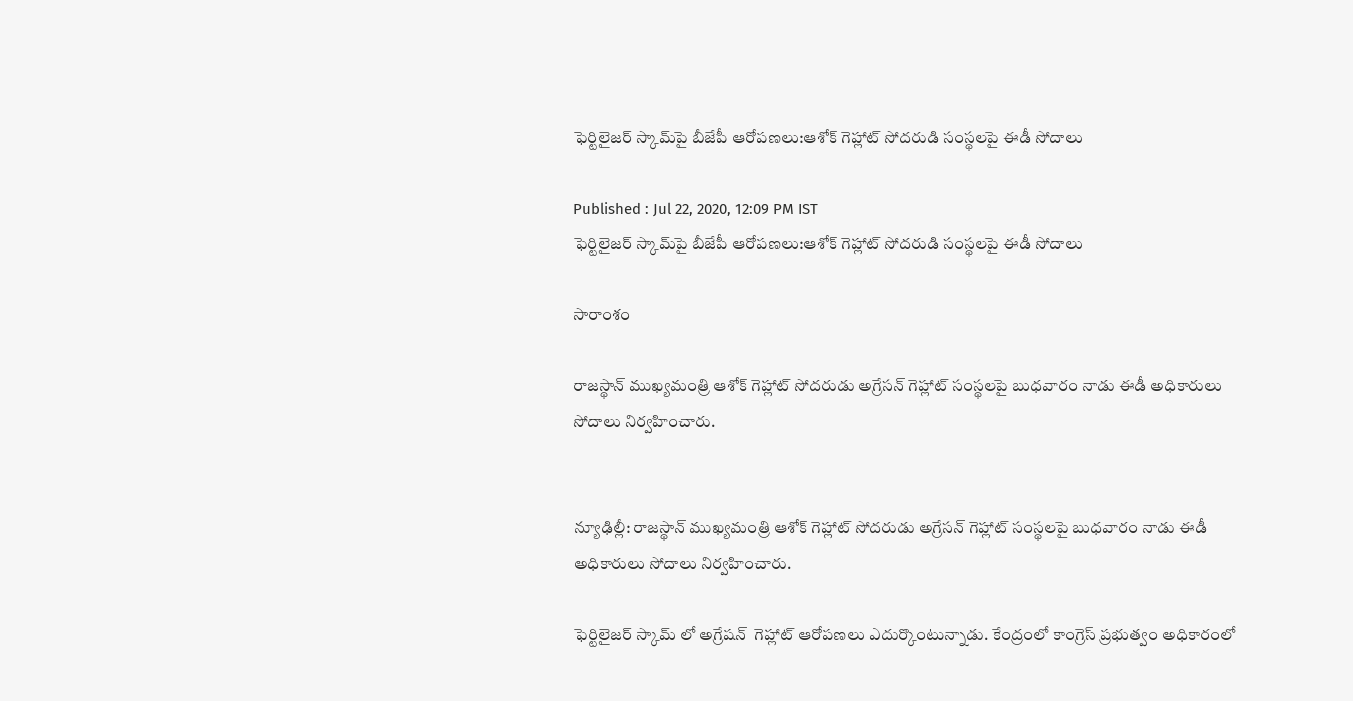ఫెర్టిలైజర్ స్కామ్‌పై బీజేపీ ఆరోపణలు:ఆశోక్ గెహ్లాట్ సోదరుడి సంస్థలపై ఈడీ సోదాలు

Published : Jul 22, 2020, 12:09 PM IST
ఫెర్టిలైజర్ స్కామ్‌పై బీజేపీ ఆరోపణలు:ఆశోక్ గెహ్లాట్ సోదరుడి సంస్థలపై ఈడీ సోదాలు

సారాంశం

రాజస్థాన్ ముఖ్యమంత్రి ఆశోక్ గెహ్లాట్ సోదరుడు అగ్రేసన్ గెహ్లాట్ సంస్థలపై బుధవారం నాడు ఈడీ అధికారులు సోదాలు నిర్వహించారు.


న్యూఢిల్లీ: రాజస్థాన్ ముఖ్యమంత్రి ఆశోక్ గెహ్లాట్ సోదరుడు అగ్రేసన్ గెహ్లాట్ సంస్థలపై బుధవారం నాడు ఈడీ అధికారులు సోదాలు నిర్వహించారు.

ఫెర్టిలైజర్ స్కామ్ లో అగ్రేషన్  గెహ్లాట్ ఆరోపణలు ఎదుర్కొంటున్నాడు. కేంద్రంలో కాంగ్రెస్ ప్రభుత్వం అధికారంలో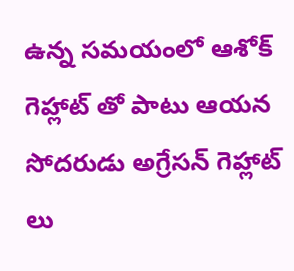ఉన్న సమయంలో ఆశోక్ గెహ్లాట్ తో పాటు ఆయన సోదరుడు అగ్రేసన్ గెహ్లాట్ లు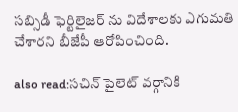సబ్సిడీ ఫెర్టిలైజర్ ను విదేశాలకు ఎగుమతి చేశారని బీజేపీ ఆరోపించింది.

also read:సచిన్ పైలెట్ వర్గానికి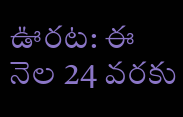ఊరట: ఈ నెల 24 వరకు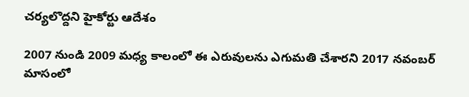చర్యలొద్దని హైకోర్టు ఆదేశం

2007 నుండి 2009 మధ్య కాలంలో ఈ ఎరువులను ఎగుమతి చేశారని 2017 నవంబర్ మాసంలో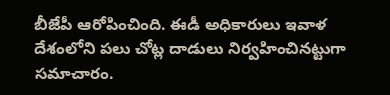బీజేపీ ఆరోపించింది. ఈడీ అధికారులు ఇవాళ  దేశంలోని పలు చోట్ల దాడులు నిర్వహించినట్టుగా సమాచారం.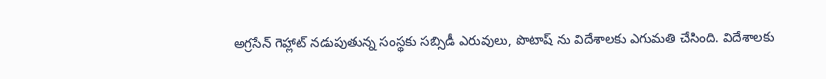అగ్రసేన్ గెహ్లాట్ నడుపుతున్న సంస్థకు సబ్సిడీ ఎరువులు, పొటాష్ ను విదేశాలకు ఎగుమతి చేసింది. విదేశాలకు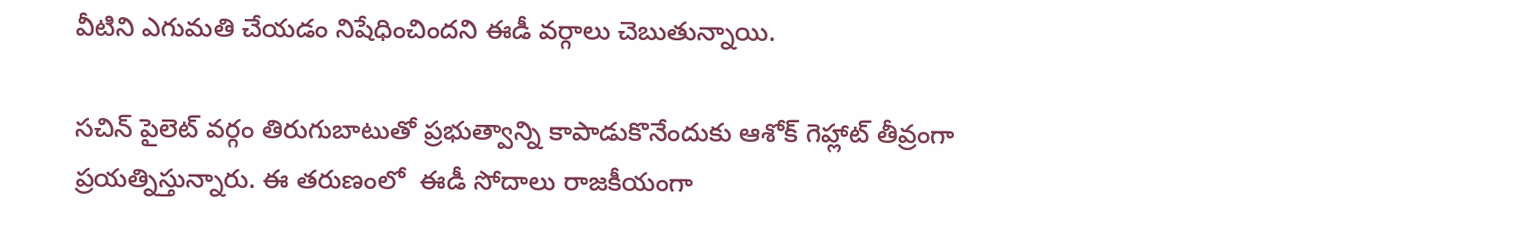వీటిని ఎగుమతి చేయడం నిషేధించిందని ఈడీ వర్గాలు చెబుతున్నాయి.

సచిన్ పైలెట్ వర్గం తిరుగుబాటుతో ప్రభుత్వాన్ని కాపాడుకొనేందుకు ఆశోక్ గెహ్లాట్ తీవ్రంగా ప్రయత్నిస్తున్నారు. ఈ తరుణంలో  ఈడీ సోదాలు రాజకీయంగా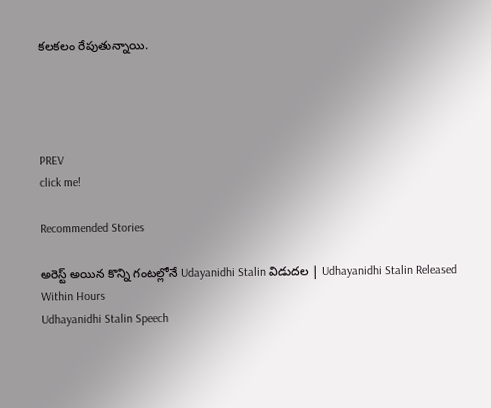కలకలం రేపుతున్నాయి.




PREV
click me!

Recommended Stories

అరెస్ట్ అయిన కొన్ని గంటల్లోనే Udayanidhi Stalin విడుదల | Udhayanidhi Stalin Released Within Hours
Udhayanidhi Stalin Speech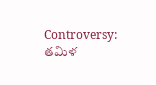Controversy: తమిళ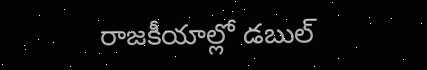రాజకీయాల్లో డబుల్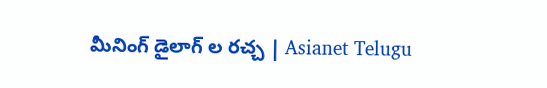మీనింగ్ డైలాగ్ ల రచ్చ | Asianet Telugu